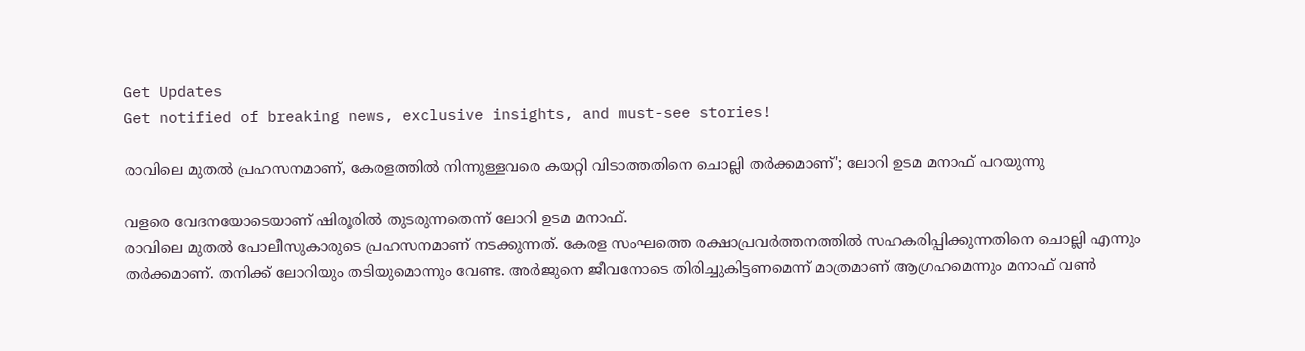Get Updates
Get notified of breaking news, exclusive insights, and must-see stories!

രാവിലെ മുതൽ പ്രഹസനമാണ്, കേരളത്തിൽ നിന്നുള്ളവരെ കയറ്റി വിടാത്തതിനെ ചൊല്ലി തർക്കമാണ്'; ലോറി ഉടമ മനാഫ് പറയുന്നു

വളരെ വേദനയോടെയാണ് ഷിരൂരിൽ തുടരുന്നതെന്ന് ലോറി ഉടമ മനാഫ്.
രാവിലെ മുതൽ പോലീസുകാരുടെ പ്രഹസനമാണ് നടക്കുന്നത്. കേരള സംഘത്തെ രക്ഷാപ്രവർത്തനത്തിൽ സഹകരിപ്പിക്കുന്നതിനെ ചൊല്ലി എന്നും തർക്കമാണ്. തനിക്ക് ലോറിയും തടിയുമൊന്നും വേണ്ട. അർജുനെ ജീവനോടെ തിരിച്ചുകിട്ടണമെന്ന് മാത്രമാണ് ആഗ്രഹമെന്നും മനാഫ് വൺ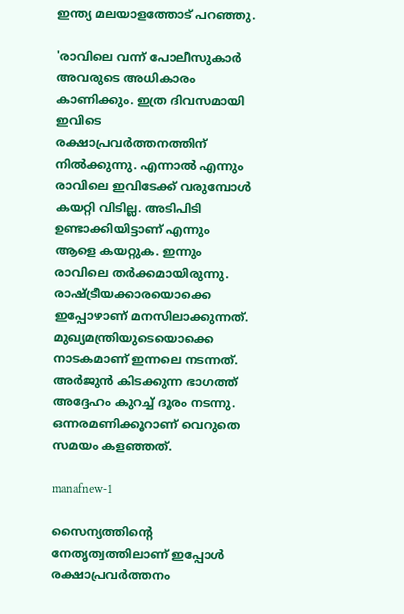ഇന്ത്യ മലയാളത്തോട് പറഞ്ഞു.

'രാവിലെ വന്ന് പോലീസുകാർ അവരുടെ അധികാരം കാണിക്കും. ഇത്ര ദിവസമായി ഇവിടെ രക്ഷാപ്രവർത്തനത്തിന് നിൽക്കുന്നു. എന്നാൽ എന്നും രാവിലെ ഇവിടേക്ക് വരുമ്പോൾ കയറ്റി വിടില്ല. അടിപിടി ഉണ്ടാക്കിയിട്ടാണ് എന്നും ആളെ കയറ്റുക. ഇന്നും രാവിലെ തർക്കമായിരുന്നു. രാഷ്ട്രീയക്കാരയൊക്കെ ഇപ്പോഴാണ് മനസിലാക്കുന്നത്. മുഖ്യമന്ത്രിയുടെയൊക്കെ നാടകമാണ് ഇന്നലെ നടന്നത്. അർജുൻ കിടക്കുന്ന ഭാഗത്ത് അദ്ദേഹം കുറച്ച് ദൂരം നടന്നു. ഒന്നരമണിക്കൂറാണ് വെറുതെ സമയം കളഞ്ഞത്.

manafnew-1

സൈന്യത്തിന്റെ നേതൃത്വത്തിലാണ് ഇപ്പോൾ രക്ഷാപ്രവർത്തനം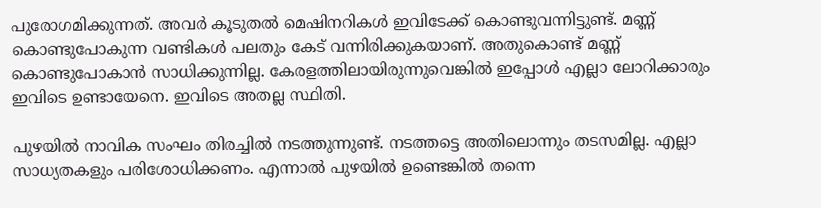പുരോഗമിക്കുന്നത്. അവർ കൂടുതൽ മെഷിനറികൾ ഇവിടേക്ക് കൊണ്ടുവന്നിട്ടുണ്ട്. മണ്ണ് കൊണ്ടുപോകുന്ന വണ്ടികൾ പലതും കേട് വന്നിരിക്കുകയാണ്. അതുകൊണ്ട് മണ്ണ് കൊണ്ടുപോകാൻ സാധിക്കുന്നില്ല. കേരളത്തിലായിരുന്നുവെങ്കിൽ ഇപ്പോൾ എല്ലാ ലോറിക്കാരും ഇവിടെ ഉണ്ടായേനെ. ഇവിടെ അതല്ല സ്ഥിതി.

പുഴയിൽ നാവിക സംഘം തിരച്ചിൽ നടത്തുന്നുണ്ട്. നടത്തട്ടെ അതിലൊന്നും തടസമില്ല. എല്ലാ സാധ്യതകളും പരിശോധിക്കണം. എന്നാൽ പുഴയിൽ ഉണ്ടെങ്കിൽ തന്നെ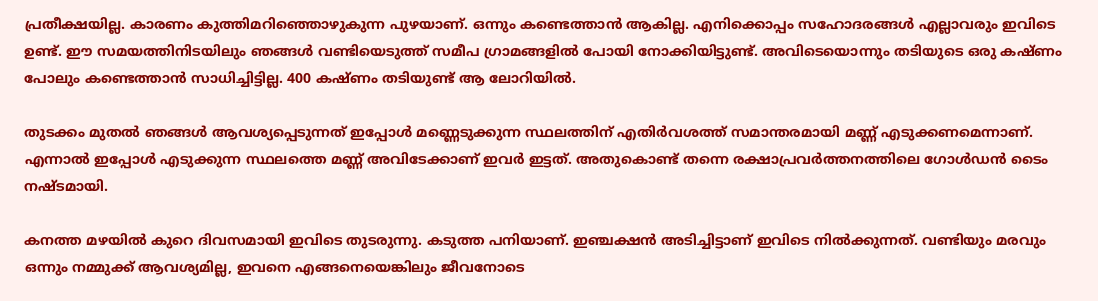പ്രതീക്ഷയില്ല. കാരണം കുത്തിമറിഞ്ഞൊഴുകുന്ന പുഴയാണ്. ഒന്നും കണ്ടെത്താൻ ആകില്ല. എനിക്കൊപ്പം സഹോദരങ്ങൾ എല്ലാവരും ഇവിടെ ഉണ്ട്. ഈ സമയത്തിനിടയിലും ഞങ്ങൾ വണ്ടിയെടുത്ത് സമീപ ഗ്രാമങ്ങളിൽ പോയി നോക്കിയിട്ടുണ്ട്. അവിടെയൊന്നും തടിയുടെ ഒരു കഷ്ണം പോലും കണ്ടെത്താൻ സാധിച്ചിട്ടില്ല. 400 കഷ്ണം തടിയുണ്ട് ആ ലോറിയിൽ.

തുടക്കം മുതൽ ഞങ്ങൾ ആവശ്യപ്പെടുന്നത് ഇപ്പോൾ മണ്ണെടുക്കുന്ന സ്ഥലത്തിന് എതിർവശത്ത് സമാന്തരമായി മണ്ണ് എടുക്കണമെന്നാണ്. എന്നാൽ ഇപ്പോൾ എടുക്കുന്ന സ്ഥലത്തെ മണ്ണ് അവിടേക്കാണ് ഇവർ ഇട്ടത്. അതുകൊണ്ട് തന്നെ രക്ഷാപ്രവർത്തനത്തിലെ ഗോൾഡൻ ടൈം നഷ്ടമായി.

കനത്ത മഴയിൽ കുറെ ദിവസമായി ഇവിടെ തുടരുന്നു. കടുത്ത പനിയാണ്. ഇഞ്ചക്ഷൻ അടിച്ചിട്ടാണ് ഇവിടെ നിൽക്കുന്നത്. വണ്ടിയും മരവും ഒന്നും നമ്മുക്ക് ആവശ്യമില്ല, ഇവനെ എങ്ങനെയെങ്കിലും ജീവനോടെ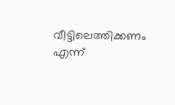വീട്ടിലെത്തിക്കണം എന്ന്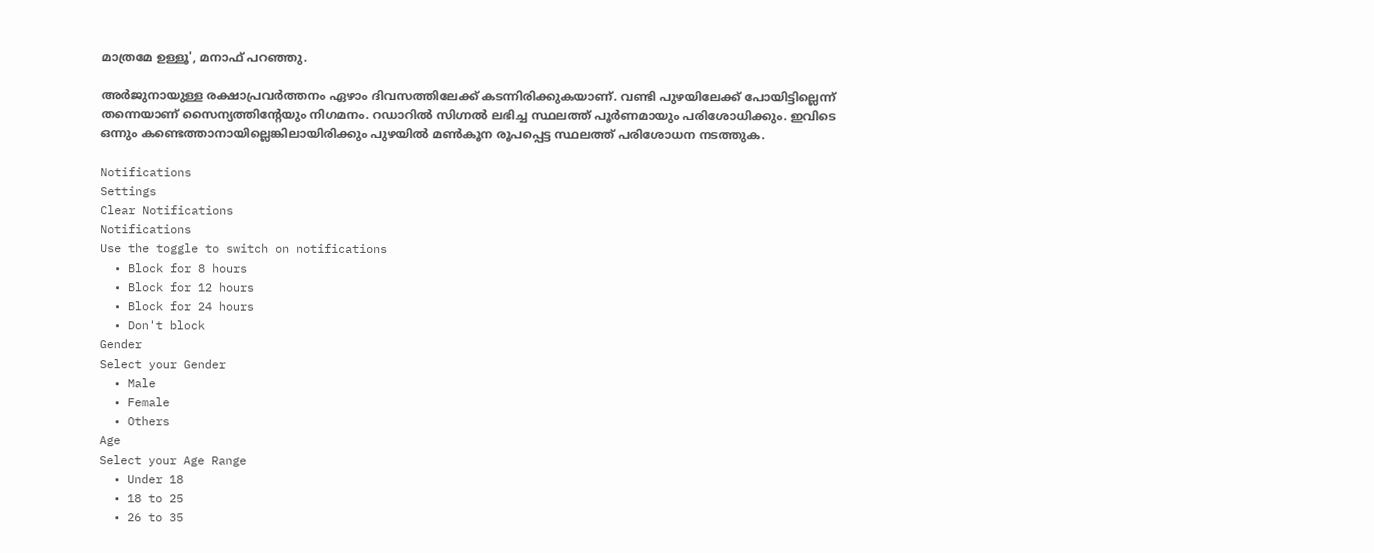മാത്രമേ ഉള്ളൂ', മനാഫ് പറഞ്ഞു.

അർജുനായുള്ള രക്ഷാപ്രവർത്തനം ഏഴാം ദിവസത്തിലേക്ക് കടന്നിരിക്കുകയാണ്. വണ്ടി പുഴയിലേക്ക് പോയിട്ടില്ലെന്ന് തന്നെയാണ് സൈന്യത്തിന്റേയും നിഗമനം. റഡാറിൽ സിഗ്നൽ ലഭിച്ച സ്ഥലത്ത് പൂർണമായും പരിശോധിക്കും. ഇവിടെ ഒന്നും കണ്ടെത്താനായില്ലെങ്കിലായിരിക്കും പുഴയിൽ മൺകൂന രൂപപ്പെട്ട സ്ഥലത്ത് പരിശോധന നടത്തുക.

Notifications
Settings
Clear Notifications
Notifications
Use the toggle to switch on notifications
  • Block for 8 hours
  • Block for 12 hours
  • Block for 24 hours
  • Don't block
Gender
Select your Gender
  • Male
  • Female
  • Others
Age
Select your Age Range
  • Under 18
  • 18 to 25
  • 26 to 35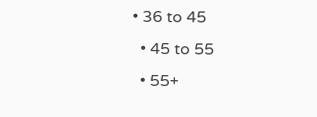• 36 to 45
  • 45 to 55
  • 55+